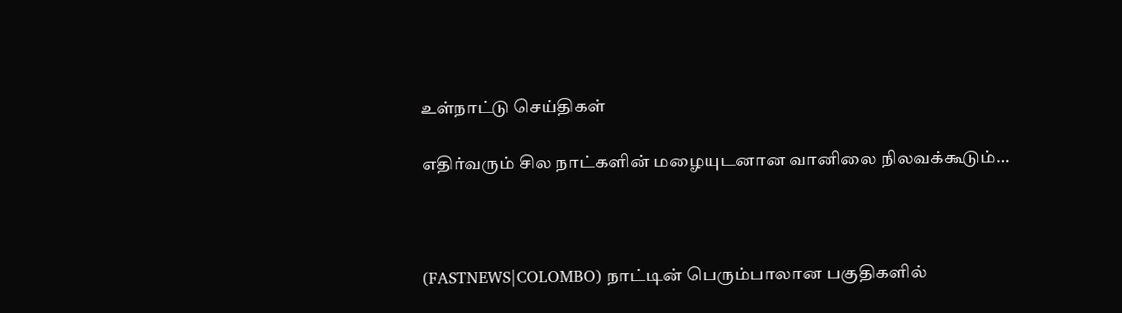உள்நாட்டு செய்திகள்

எதிர்வரும் சில நாட்களின் மழையுடனான வானிலை நிலவக்கூடும்…



(FASTNEWS|COLOMBO) நாட்டின் பெரும்பாலான பகுதிகளில்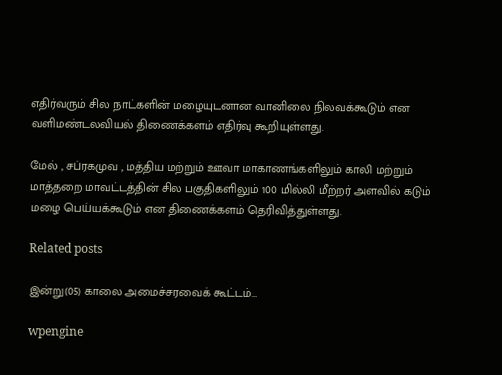எதிர்வரும் சில நாட்களின் மழையுடனான வானிலை நிலவக்கூடும் என வளிமண்டலவியல் திணைக்களம் எதிர்வு கூறியுள்ளது.

மேல் , சப்ரகமுவ , மத்திய மற்றும் ஊவா மாகாணங்களிலும் காலி மற்றும் மாத்தறை மாவட்டத்தின் சில பகுதிகளிலும் 100 மில்லி மீற்றர் அளவில் கடும் மழை பெய்யக்கூடும் என திணைக்களம் தெரிவித்துள்ளது.

Related posts

இன்று(05) காலை அமைச்சரவைக் கூட்டம்…

wpengine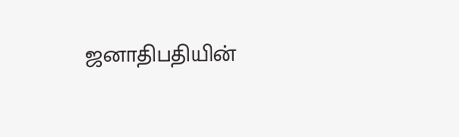ஜனாதிபதியின்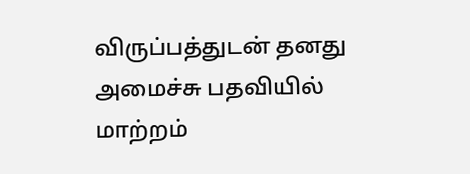விருப்பத்துடன் தனது அமைச்சு பதவியில் மாற்றம்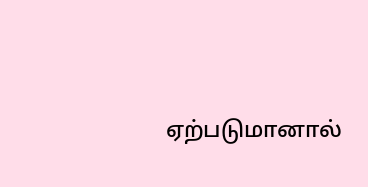ஏற்படுமானால்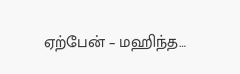ஏற்பேன் – மஹிந்த…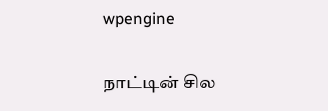wpengine

நாட்டின் சில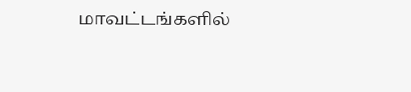மாவட்டங்களில்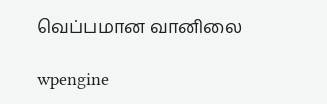வெப்பமான வானிலை

wpengine